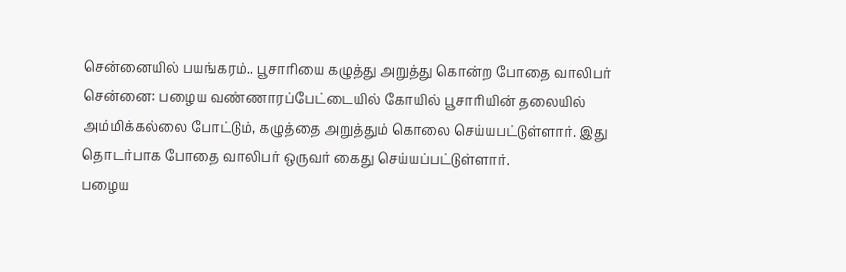சென்னையில் பயங்கரம்.. பூசாரியை கழுத்து அறுத்து கொன்ற போதை வாலிபர்
சென்னை: பழைய வண்ணாரப்பேட்டையில் கோயில் பூசாரியின் தலையில் அம்மிக்கல்லை போட்டும், கழுத்தை அறுத்தும் கொலை செய்யபட்டுள்ளார். இது தொடர்பாக போதை வாலிபர் ஒருவர் கைது செய்யப்பட்டுள்ளார்.
பழைய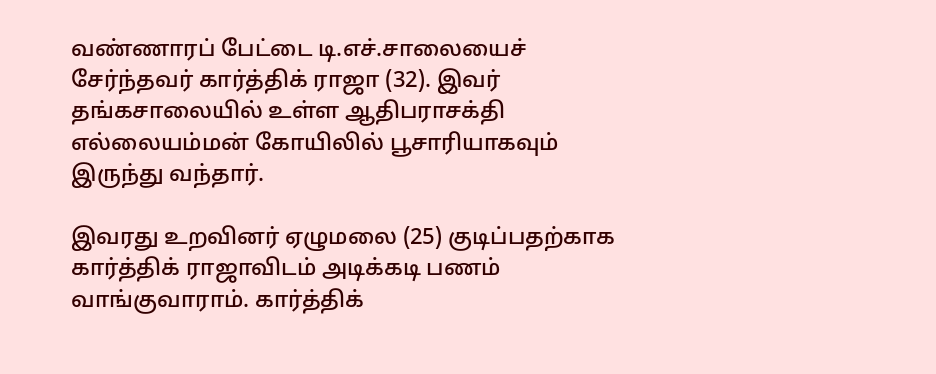வண்ணாரப் பேட்டை டி.எச்.சாலையைச் சேர்ந்தவர் கார்த்திக் ராஜா (32). இவர் தங்கசாலையில் உள்ள ஆதிபராசக்தி எல்லையம்மன் கோயிலில் பூசாரியாகவும் இருந்து வந்தார்.

இவரது உறவினர் ஏழுமலை (25) குடிப்பதற்காக கார்த்திக் ராஜாவிடம் அடிக்கடி பணம் வாங்குவாராம். கார்த்திக்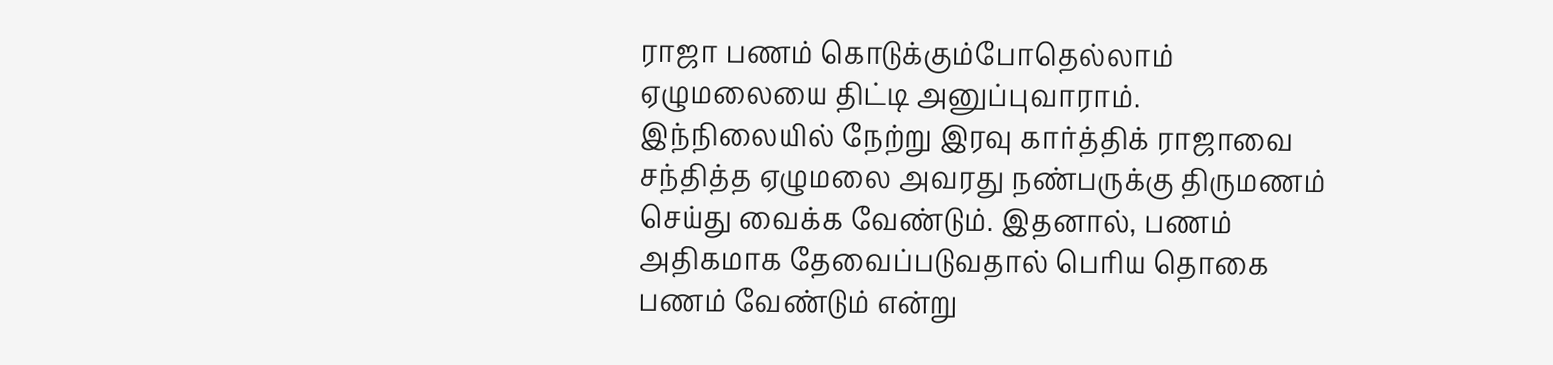ராஜா பணம் கொடுக்கும்போதெல்லாம் ஏழுமலையை திட்டி அனுப்புவாராம்.
இந்நிலையில் நேற்று இரவு கார்த்திக் ராஜாவை சந்தித்த ஏழுமலை அவரது நண்பருக்கு திருமணம் செய்து வைக்க வேண்டும். இதனால், பணம் அதிகமாக தேவைப்படுவதால் பெரிய தொகை பணம் வேண்டும் என்று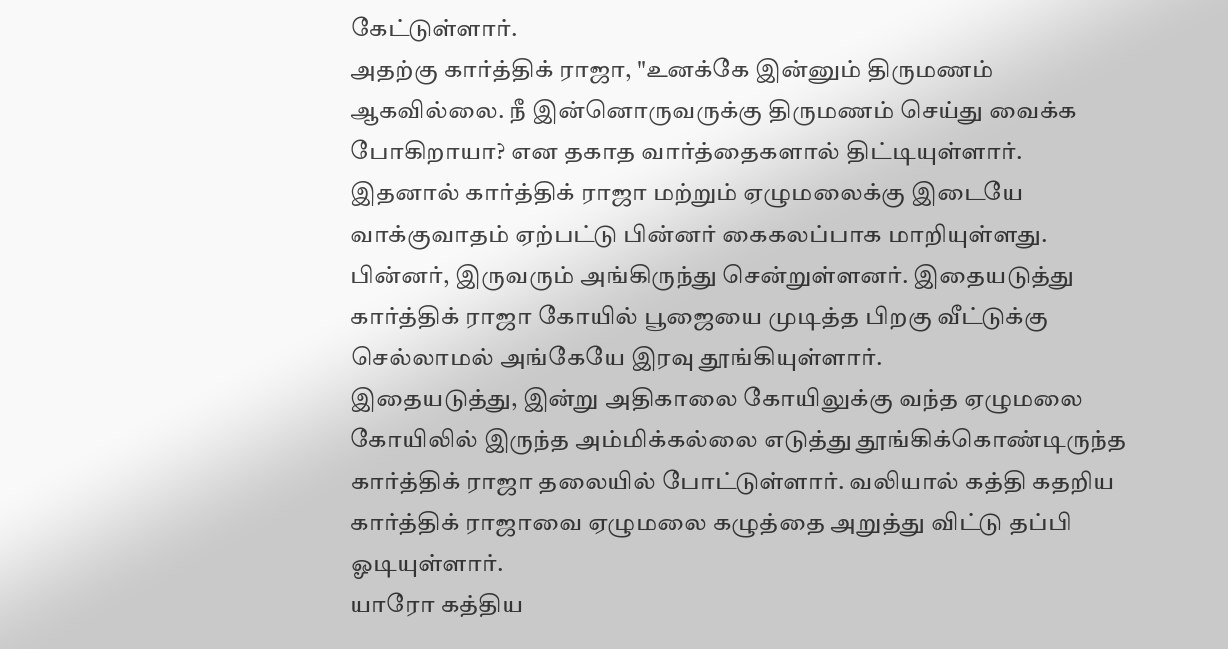கேட்டுள்ளார்.
அதற்கு கார்த்திக் ராஜா, "உனக்கே இன்னும் திருமணம் ஆகவில்லை. நீ இன்னொருவருக்கு திருமணம் செய்து வைக்க போகிறாயா? என தகாத வார்த்தைகளால் திட்டியுள்ளார்.
இதனால் கார்த்திக் ராஜா மற்றும் ஏழுமலைக்கு இடையே வாக்குவாதம் ஏற்பட்டு பின்னர் கைகலப்பாக மாறியுள்ளது. பின்னர், இருவரும் அங்கிருந்து சென்றுள்ளனர். இதையடுத்து கார்த்திக் ராஜா கோயில் பூஜையை முடித்த பிறகு வீட்டுக்கு செல்லாமல் அங்கேயே இரவு தூங்கியுள்ளார்.
இதையடுத்து, இன்று அதிகாலை கோயிலுக்கு வந்த ஏழுமலை கோயிலில் இருந்த அம்மிக்கல்லை எடுத்து தூங்கிக்கொண்டிருந்த கார்த்திக் ராஜா தலையில் போட்டுள்ளார். வலியால் கத்தி கதறிய கார்த்திக் ராஜாவை ஏழுமலை கழுத்தை அறுத்து விட்டு தப்பி ஓடியுள்ளார்.
யாரோ கத்திய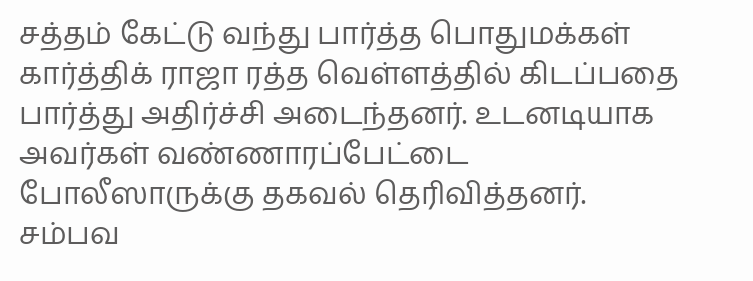சத்தம் கேட்டு வந்து பார்த்த பொதுமக்கள் கார்த்திக் ராஜா ரத்த வெள்ளத்தில் கிடப்பதை பார்த்து அதிர்ச்சி அடைந்தனர். உடனடியாக அவர்கள் வண்ணாரப்பேட்டை போலீஸாருக்கு தகவல் தெரிவித்தனர்.
சம்பவ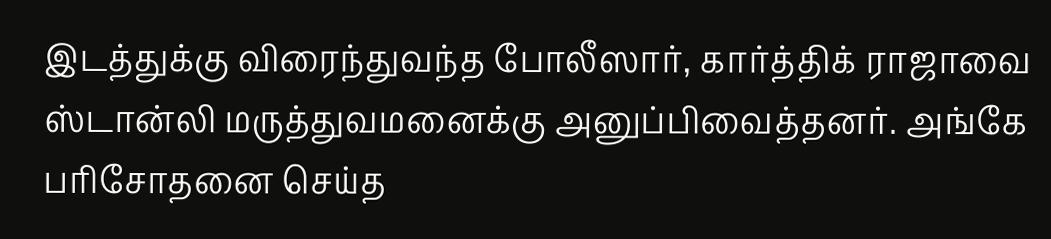இடத்துக்கு விரைந்துவந்த போலீஸார், கார்த்திக் ராஜாவை ஸ்டான்லி மருத்துவமனைக்கு அனுப்பிவைத்தனர். அங்கே பரிசோதனை செய்த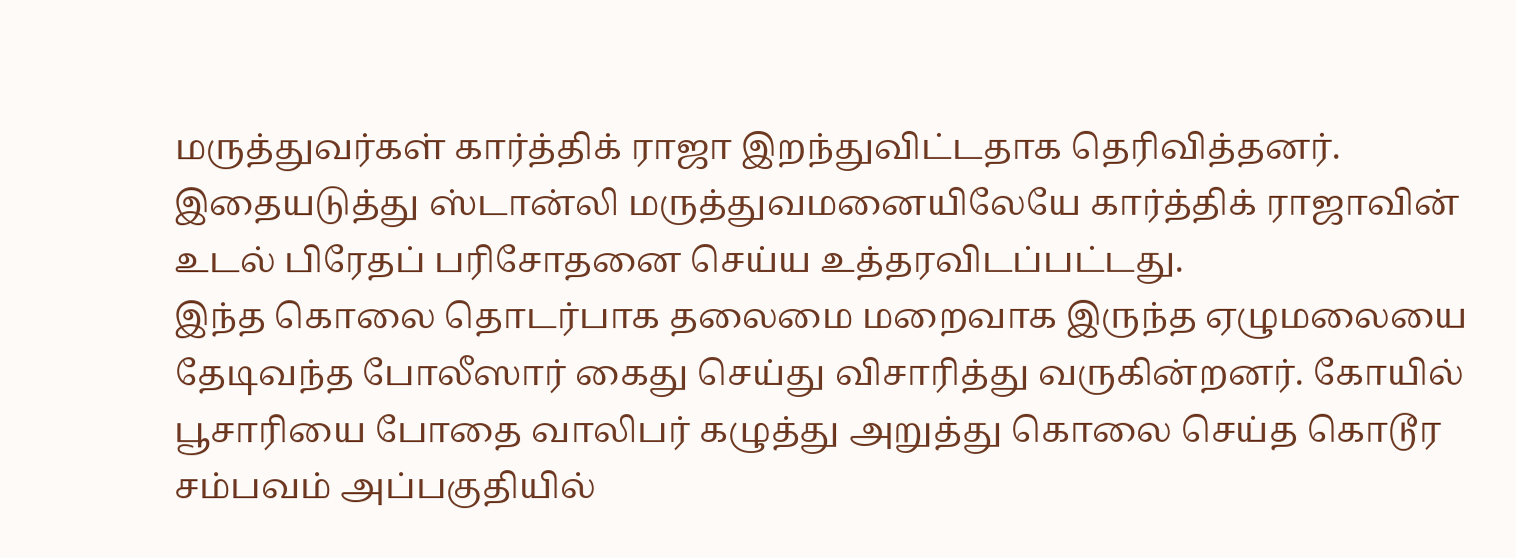மருத்துவர்கள் கார்த்திக் ராஜா இறந்துவிட்டதாக தெரிவித்தனர். இதையடுத்து ஸ்டான்லி மருத்துவமனையிலேயே கார்த்திக் ராஜாவின் உடல் பிரேதப் பரிசோதனை செய்ய உத்தரவிடப்பட்டது.
இந்த கொலை தொடர்பாக தலைமை மறைவாக இருந்த ஏழுமலையை தேடிவந்த போலீஸார் கைது செய்து விசாரித்து வருகின்றனர். கோயில் பூசாரியை போதை வாலிபர் கழுத்து அறுத்து கொலை செய்த கொடூர சம்பவம் அப்பகுதியில்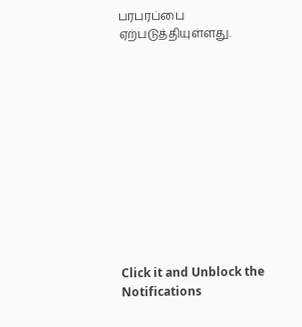பரபரப்பை ஏற்படுத்தியுள்ளது.












Click it and Unblock the Notifications